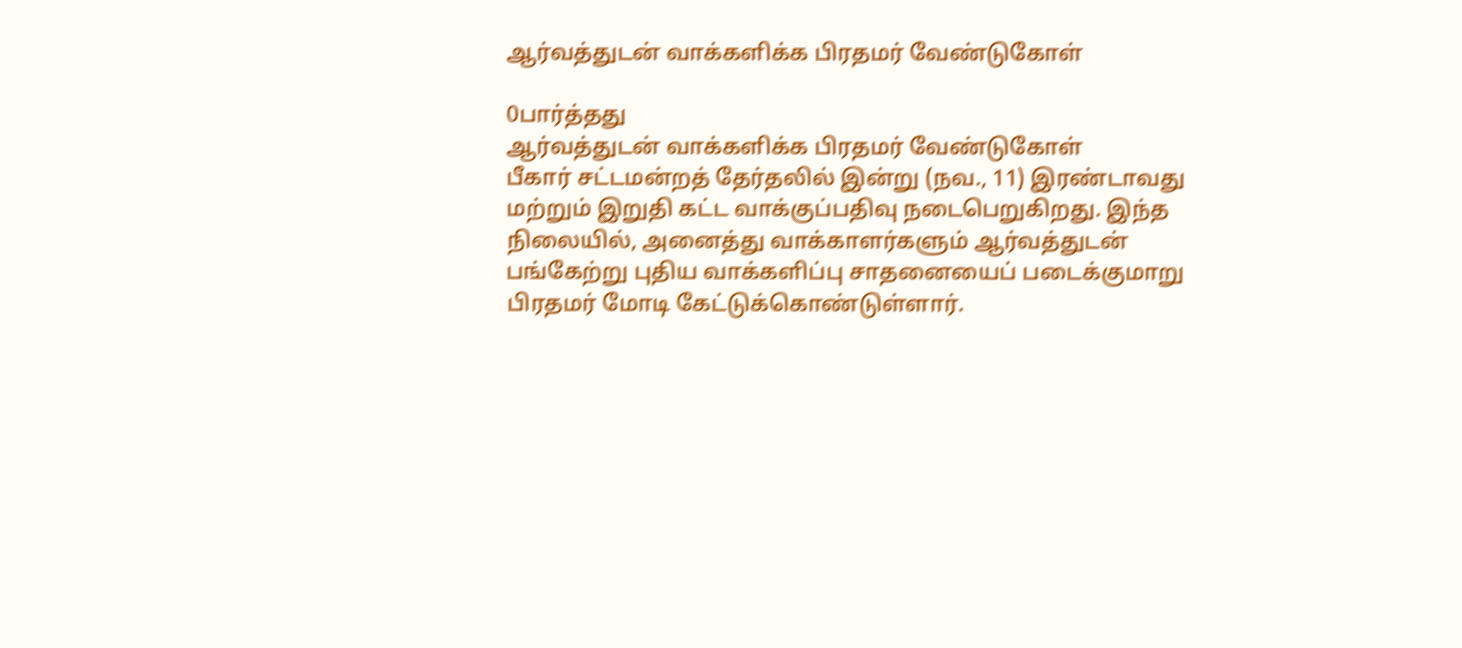ஆர்வத்துடன் வாக்களிக்க பிரதமர் வேண்டுகோள்

0பார்த்தது
ஆர்வத்துடன் வாக்களிக்க பிரதமர் வேண்டுகோள்
பீகார் சட்டமன்றத் தேர்தலில் இன்று (நவ., 11) இரண்டாவது மற்றும் இறுதி கட்ட வாக்குப்பதிவு நடைபெறுகிறது. இந்த நிலையில், அனைத்து வாக்காளர்களும் ஆர்வத்துடன் பங்கேற்று புதிய வாக்களிப்பு சாதனையைப் படைக்குமாறு பிரதமர் மோடி கேட்டுக்கொண்டுள்ளார்.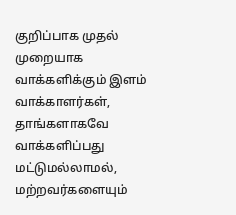குறிப்பாக முதல் முறையாக வாக்களிக்கும் இளம் வாக்காளர்கள், தாங்களாகவே வாக்களிப்பது மட்டுமல்லாமல், மற்றவர்களையும்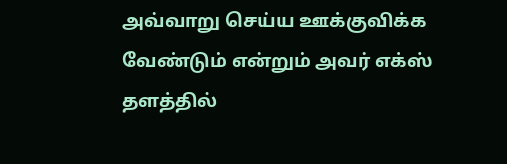அவ்வாறு செய்ய ஊக்குவிக்க வேண்டும் என்றும் அவர் எக்ஸ் தளத்தில்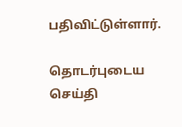பதிவிட்டுள்ளார்.

தொடர்புடைய செய்தி